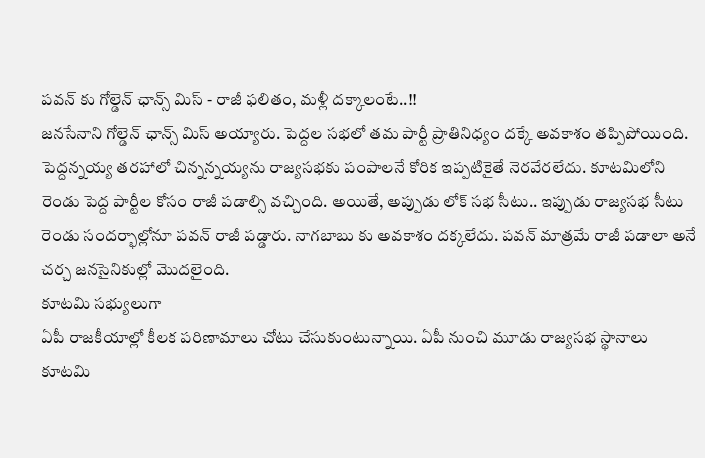పవన్ కు గోల్డెన్ ఛాన్స్ మిస్ - రాజీ ఫలితం, మళ్లీ దక్కాలంటే..!!
జనసేనాని గోల్డెన్ ఛాన్స్ మిస్ అయ్యారు. పెద్దల సభలో తమ పార్టీ ప్రాతినిధ్యం దక్కే అవకాశం తప్పిపోయింది. పెద్దన్నయ్య తరహాలో చిన్నన్నయ్యను రాజ్యసభకు పంపాలనే కోరిక ఇప్పటికైతే నెరవేరలేదు. కూటమిలోని రెండు పెద్ద పార్టీల కోసం రాజీ పడాల్సి వచ్చింది. అయితే, అప్పుడు లోక్ సభ సీటు.. ఇప్పుడు రాజ్యసభ సీటు రెండు సందర్భాల్లోనూ పవన్ రాజీ పడ్డారు. నాగబాబు కు అవకాశం దక్కలేదు. పవన్ మాత్రమే రాజీ పడాలా అనే చర్చ జనసైనికుల్లో మొదలైంది.
కూటమి సభ్యులుగా
ఏపీ రాజకీయాల్లో కీలక పరిణామాలు చోటు చేసుకుంటున్నాయి. ఏపీ నుంచి మూడు రాజ్యసభ స్థానాలు కూటమి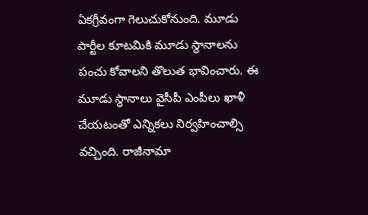ఏకగ్రీవంగా గెలుచుకోనుంది. మూడు పార్టీల కూటమికి మూడు స్థానాలను పంచు కోవాలని తొలుత భావించారు. ఈ మూడు స్థానాలు వైసీపీ ఎంపీలు ఖాళీ చేయటంతో ఎన్నికలు నిర్వహించాల్సి వచ్చింది. రాజీనామా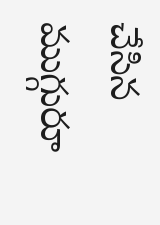చేసిన ముగ్గురూ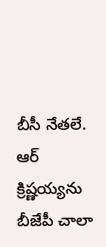బీసీ నేతలే. ఆర్ క్రిష్ణయ్యను బీజేపీ చాలా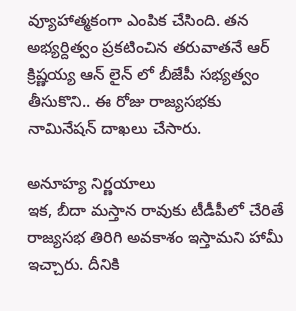వ్యూహాత్మకంగా ఎంపిక చేసింది. తన అభ్యర్దిత్వం ప్రకటించిన తరువాతనే ఆర్ క్రిష్ణయ్య ఆన్ లైన్ లో బీజేపీ సభ్యత్వం తీసుకొని.. ఈ రోజు రాజ్యసభకు నామినేషన్ దాఖలు చేసారు.

అనూహ్య నిర్ణయాలు
ఇక, బీదా మస్తాన రావుకు టీడీపీలో చేరితే రాజ్యసభ తిరిగి అవకాశం ఇస్తామని హామీ ఇచ్చారు. దీనికి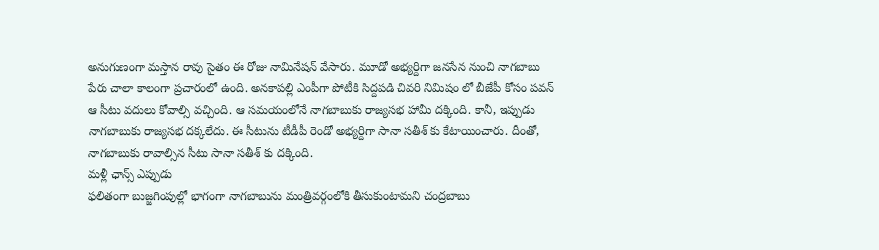అనుగుణంగా మస్తాన రావు సైతం ఈ రోజు నామినేషన్ వేసారు. మూడో అభ్యర్దిగా జనసేన నుంచి నాగబాబు పేరు చాలా కాలంగా ప్రచారంలో ఉంది. అనకాపల్లి ఎంపీగా పోటీకి సిద్దపడి చివరి నిమిషం లో బీజేపీ కోసం పవన్ ఆ సీటు వదులు కోవాల్సి వచ్చింది. ఆ సమయంలోనే నాగబాబుకు రాజ్యసభ హామీ దక్కింది. కానీ, ఇప్పుడు నాగబాబుకు రాజ్యసభ దక్కలేదు. ఈ సీటును టీడీపీ రెండో అభ్యర్దిగా సానా సతీశ్ కు కేటాయించారు. దీంతో, నాగబాబుకు రావాల్సిన సీటు సానా సతీశ్ కు దక్కింది.
మళ్లీ ఛాన్స్ ఎప్పుడు
ఫలితంగా బుజ్జగింపుల్లో భాగంగా నాగబాబును మంత్రివర్గంలోకి తీసుకుంటామని చంద్రబాబు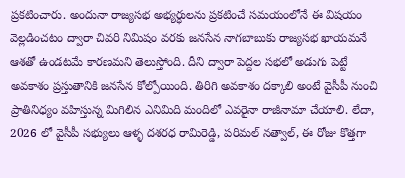ప్రకటించారు. అందునా రాజ్యసభ అభ్యర్ధులను ప్రకటించే సమయంలోనే ఈ విషయం వెల్లడించటం ద్వారా చివరి నిమిషం వరకు జనసేన నాగబాబుకు రాజ్యసభ ఖాయమనే ఆశతో ఉండటమే కారణమని తెలుస్తోంది. దీని ద్వారా పెద్దల సభలో అడుగు పెట్టే అవకాశం ప్రస్తుతానికి జనసేన కోల్పోయింది. తిరిగి అవకాశం దక్కాలి అంటే వైసీపీ నుంచి ప్రాతినిధ్యం వహిస్తున్న మిగిలిన ఎనిమిది మందిలో ఎవరైనా రాజీనామా చేయాలి. లేదా, 2026 లో వైసీపీ సభ్యులు ఆళ్ళ దశరధ రామిరెడ్డి, పరిమల్ నత్వాల్, ఈ రోజు కొత్తగా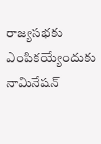రాజ్యసభకు ఎంపికయ్యేందుకు నామినేషన్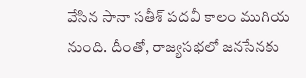వేసిన సానా సతీశ్ పదవీ కాలం ముగియ నుంది. దీంతో, రాజ్యసభలో జనసేనకు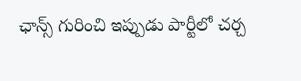ఛాన్స్ గురించి ఇప్పుడు పార్టీలో చర్చ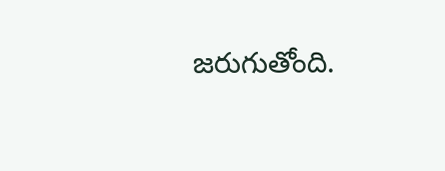జరుగుతోంది.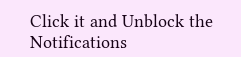Click it and Unblock the Notifications